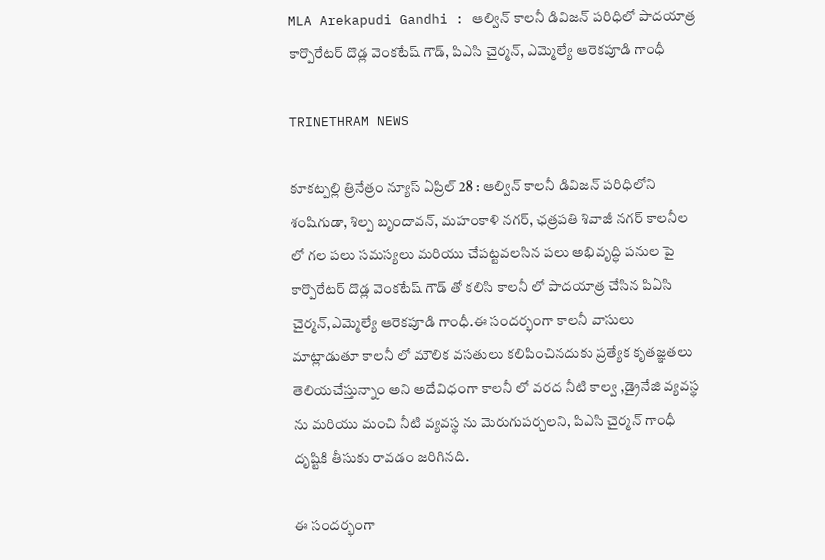MLA Arekapudi Gandhi : ఆల్విన్ కాలనీ డివిజన్ పరిధిలో పాదయాత్ర కార్పొరేటర్ దొడ్ల వెంకటేష్ గౌడ్, పిఎసి చైర్మన్, ఎమ్మెల్యే ఆరెకపూడి గాంధీ

TRINETHRAM NEWS

కూకట్పల్లి త్రినేత్రం న్యూస్ ఏప్రిల్ 28 : ఆల్విన్ కాలనీ డివిజన్ పరిధిలోని శంషిగుడా, శిల్ప బృందావన్, మహంకాళి నగర్, ఛత్రపతి శివాజీ నగర్ కాలనీల లో గల పలు సమస్యలు మరియు చేపట్టవలసిన పలు అభివృద్ధి పనుల పై కార్పొరేటర్ దొడ్ల వెంకటేష్ గౌడ్ తో కలిసి కాలనీ లో పాదయాత్ర చేసిన పిఏసి చైర్మన్,ఎమ్మెల్యే ఆరెకపూడి గాంధీ.ఈ సందర్భంగా కాలనీ వాసులు మాట్లాడుతూ కాలనీ లో మౌలిక వసతులు కలిపించినదుకు ప్రత్యేక కృతజ్ఞతలు తెలియచేస్తున్నాం అని అదేవిధంగా కాలనీ లో వరద నీటి కాల్వ ,డ్రైనేజి వ్యవస్థ ను మరియు మంచి నీటి వ్యవస్థ ను మెరుగుపర్చలని, పిఎసి చైర్మన్ గాంధీ దృష్టికి తీసుకు రావడం జరిగినది.

ఈ సందర్భంగా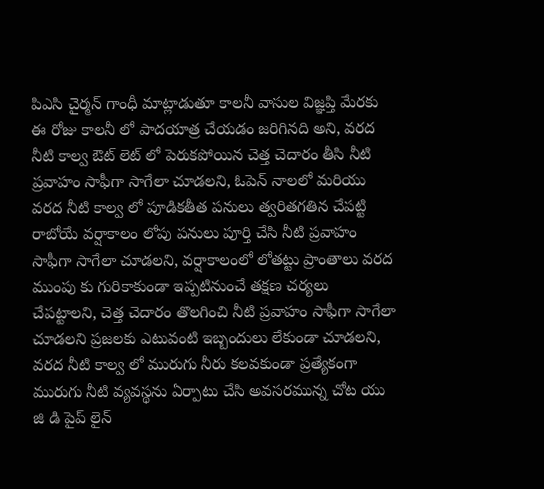పిఎసి చైర్మన్ గాంధీ మాట్లాడుతూ కాలనీ వాసుల విజ్ఞప్తి మేరకు ఈ రోజు కాలనీ లో పాదయాత్ర చేయడం జరిగినది అని, వరద నీటి కాల్వ ఔట్ లెట్ లో పెరుకపోయిన చెత్త చెదారం తీసి నీటి ప్రవాహం సాఫీగా సాగేలా చూడలని, ఓపెన్ నాలలో మరియు వరద నీటి కాల్వ లో పూడికతీత పనులు త్వరితగతిన చేపట్టి రాబోయే వర్షాకాలం లోపు పనులు పూర్తి చేసి నీటి ప్రవాహం సాఫీగా సాగేలా చూడలని, వర్షాకాలంలో లోతట్టు ప్రాంతాలు వరద ముంపు కు గురికాకుండా ఇప్పటినుంచే తక్షణ చర్యలు చేపట్టాలని, చెత్త చెదారం తొలగించి నీటి ప్రవాహం సాఫీగా సాగేలా చూడలని ప్రజలకు ఎటువంటి ఇబ్బందులు లేకుండా చూడలని, వరద నీటి కాల్వ లో మురుగు నీరు కలవకుండా ప్రత్యేకంగా మురుగు నీటి వ్యవస్థను ఏర్పాటు చేసి అవసరమున్న చోట యు జి డి పైప్ లైన్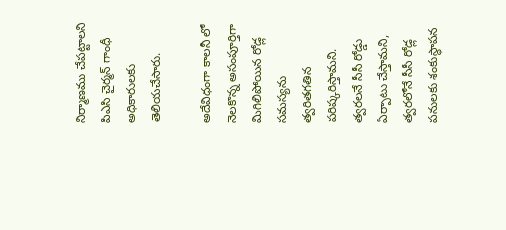నిర్మాణము చేపట్టాలని పిఎసి చైర్మన్ గాంధీ అధికారులకు తెలియచేసారు.

అదేవిధంగా కాలనీ లో నెలకొన్న అసంపూర్తిగా మిగిలిపోయిన రోడ్ల సమస్యను త్వరితగతిన పరిష్కరిస్తామని. త్వరలనే సీసీ రోడ్డు ఏర్పాటు చేస్తామని, త్వరలోనే సీసీ రోడ్ల పనులకు శంకుస్థాపన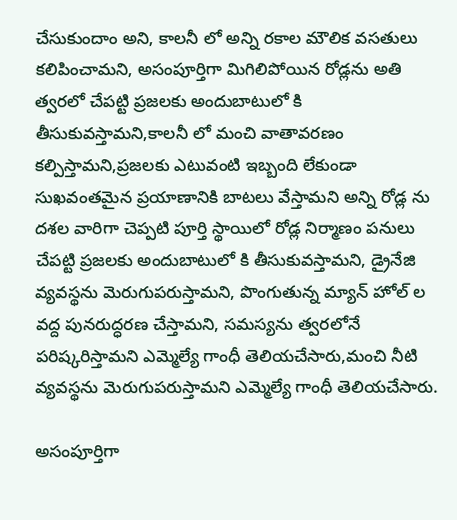చేసుకుందాం అని, కాలనీ లో అన్ని రకాల మౌలిక వసతులు కలిపించామని, అసంపూర్తిగా మిగిలిపోయిన రోడ్లను అతి త్వరలో చేపట్టి ప్రజలకు అందుబాటులో కి తీసుకువస్తామని,కాలనీ లో మంచి వాతావరణం కల్పిస్తామని,ప్రజలకు ఎటువంటి ఇబ్బంది లేకుండా సుఖవంతమైన ప్రయాణానికి బాటలు వేస్తామని అన్ని రోడ్ల ను దశల వారిగా చెప్పటి పూర్తి స్థాయిలో రోడ్ల నిర్మాణం పనులు చేపట్టి ప్రజలకు అందుబాటులో కి తీసుకువస్తామని, డ్రైనేజి వ్యవస్థను మెరుగుపరుస్తామని, పొంగుతున్న మ్యాన్ హోల్ ల వద్ద పునరుద్ధరణ చేస్తామని, సమస్యను త్వరలోనే పరిష్కరిస్తామని ఎమ్మెల్యే గాంధీ తెలియచేసారు,మంచి నీటి వ్యవస్థను మెరుగుపరుస్తామని ఎమ్మెల్యే గాంధీ తెలియచేసారు.

అసంపూర్తిగా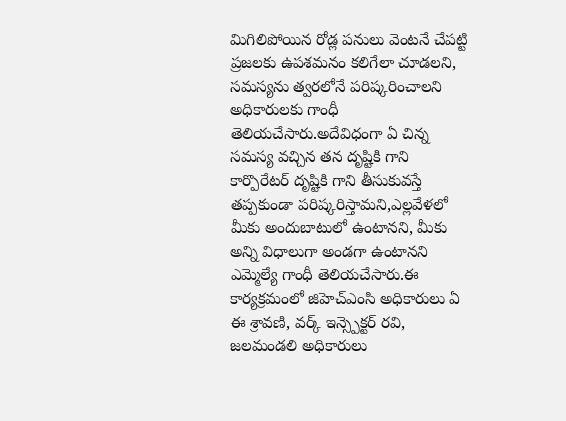మిగిలిపోయిన రోడ్ల పనులు వెంటనే చేపట్టి ప్రజలకు ఉపశమనం కలిగేలా చూడలని, సమస్యను త్వరలోనే పరిష్కరించాలని అధికారులకు గాంధీ తెలియచేసారు.అదేవిధంగా ఏ చిన్న సమస్య వచ్చిన తన దృష్టికి గాని కార్పొరేటర్ దృష్టికి గాని తీసుకువస్తే తప్పకుండా పరిష్కరిస్తామని,ఎల్లవేళలో మీకు అందుబాటులో ఉంటానని, మీకు అన్ని విధాలుగా అండగా ఉంటానని ఎమ్మెల్యే గాంధీ తెలియచేసారు.ఈ కార్యక్రమంలో జిహెచ్ఎంసి అధికారులు ఏ ఈ శ్రావణి, వర్క్ ఇన్స్పెక్టర్ రవి, జలమండలి అధికారులు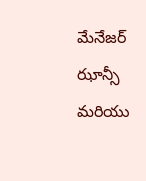మేనేజర్ ఝాన్సీ మరియు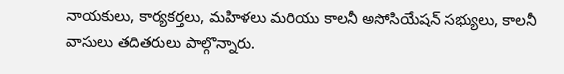నాయకులు, కార్యకర్తలు, మహిళలు మరియు కాలనీ అసోసియేషన్ సభ్యులు, కాలనీ వాసులు తదితరులు పాల్గొన్నారు.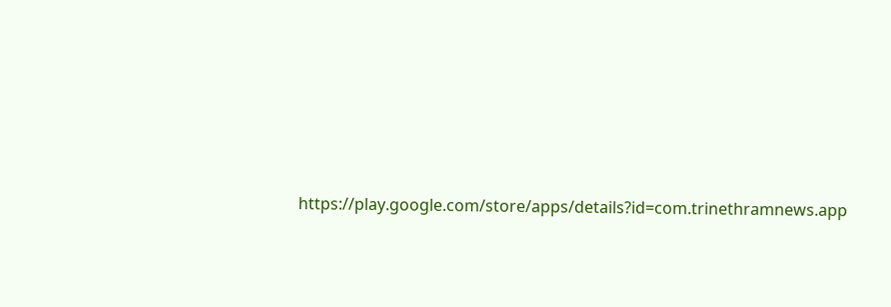https://play.google.com/store/apps/details?id=com.trinethramnews.app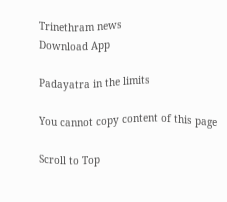Trinethram news
Download App

Padayatra in the limits

You cannot copy content of this page

Scroll to Top